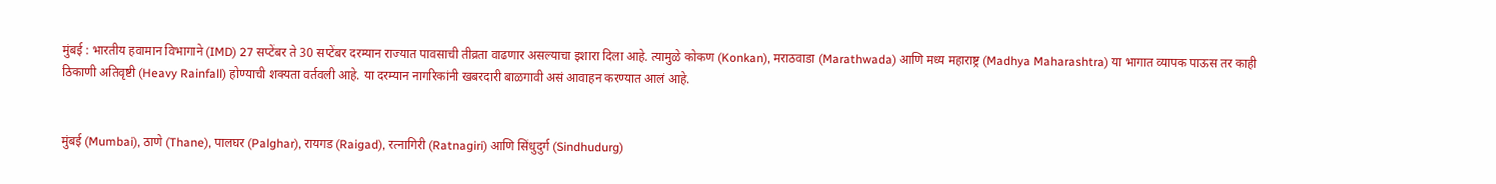मुंबई : भारतीय हवामान विभागाने (IMD) 27 सप्टेंबर ते 30 सप्टेंबर दरम्यान राज्यात पावसाची तीव्रता वाढणार असल्याचा इशारा दिला आहे. त्यामुळे कोकण (Konkan), मराठवाडा (Marathwada) आणि मध्य महाराष्ट्र (Madhya Maharashtra) या भागात व्यापक पाऊस तर काही ठिकाणी अतिवृष्टी (Heavy Rainfall) होण्याची शक्यता वर्तवली आहे. या दरम्यान नागरिकांनी खबरदारी बाळगावी असं आवाहन करण्यात आलं आहे.


मुंबई (Mumbai), ठाणे (Thane), पालघर (Palghar), रायगड (Raigad), रत्नागिरी (Ratnagiri) आणि सिंधुदुर्ग (Sindhudurg)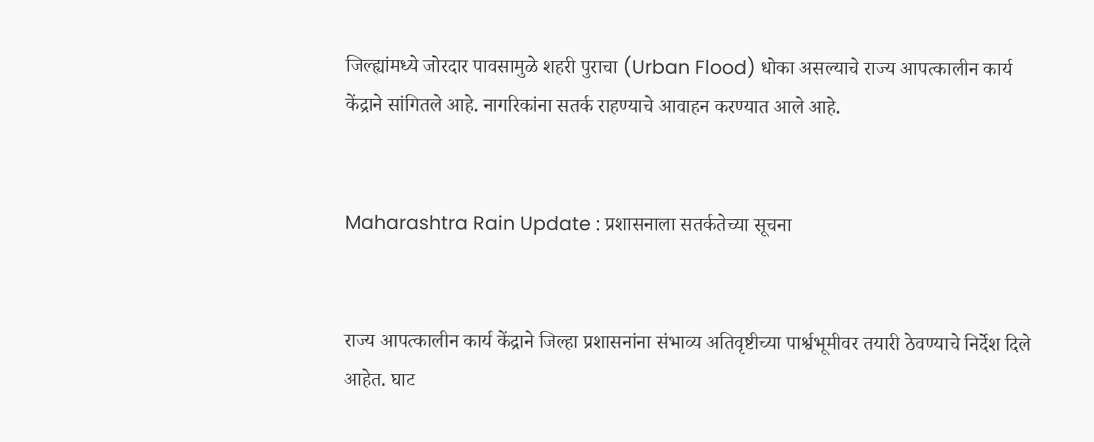जिल्ह्यांमध्ये जोरदार पावसामुळे शहरी पुराचा (Urban Flood) धोका असल्याचे राज्य आपत्कालीन कार्य केंद्राने सांगितले आहे. नागरिकांना सतर्क राहण्याचे आवाहन करण्यात आले आहे.


Maharashtra Rain Update : प्रशासनाला सतर्कतेच्या सूचना


राज्य आपत्कालीन कार्य केंद्राने जिल्हा प्रशासनांना संभाव्य अतिवृष्टीच्या पार्श्वभूमीवर तयारी ठेवण्याचे निर्देश दिले आहेत. घाट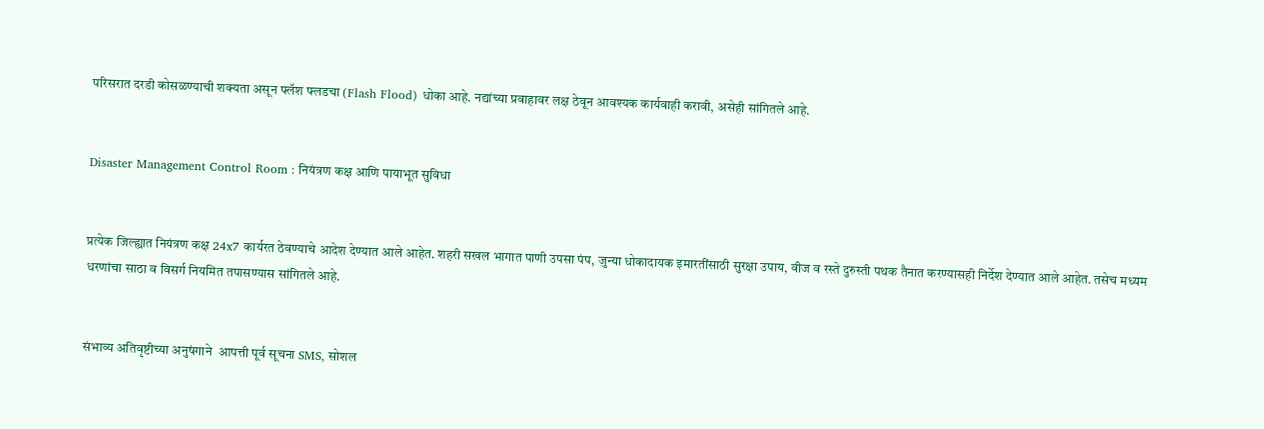परिसरात दरडी कोसळण्याची शक्यता असून फ्लॅश फ्लडचा (Flash Flood) धोका आहे. नद्यांच्या प्रवाहावर लक्ष ठेवून आवश्यक कार्यवाही करावी, असेही सांगितले आहे.


Disaster Management Control Room : नियंत्रण कक्ष आणि पायाभूत सुविधा


प्रत्येक जिल्ह्यात नियंत्रण कक्ष 24x7 कार्यरत ठेवण्याचे आदेश देण्यात आले आहेत. शहरी सखल भागात पाणी उपसा पंप, जुन्या धोकादायक इमारतींसाठी सुरक्षा उपाय, वीज व रस्ते दुरुस्ती पथक तैनात करण्यासही निर्देश देण्यात आले आहेत. तसेच मध्यम धरणांचा साठा व विसर्ग नियमित तपासण्यास सांगितले आहे.


संभाव्य अतिवृष्टीच्या अनुषंगाने  आपत्ती पूर्व सूचना SMS, सोशल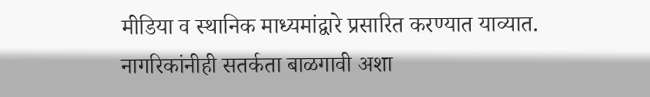मीडिया व स्थानिक माध्यमांद्वारे प्रसारित करण्यात याव्यात. नागरिकांनीही सतर्कता बाळगावी अशा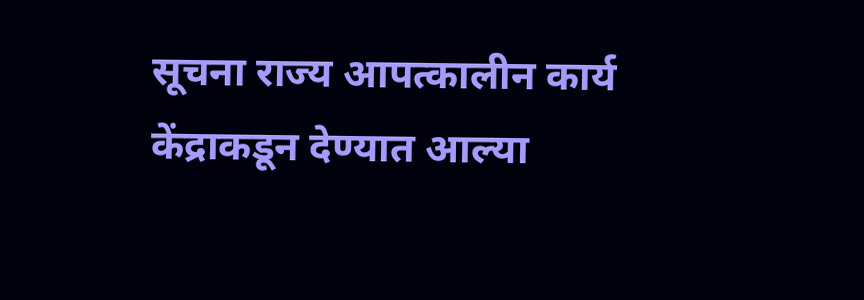सूचना राज्य आपत्कालीन कार्य केंद्राकडून देण्यात आल्या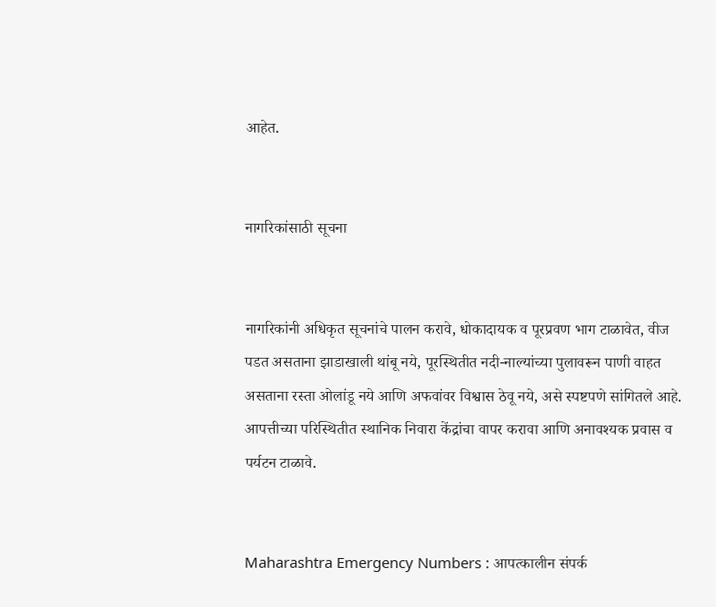आहेत.


नागरिकांसाठी सूचना


नागरिकांनी अधिकृत सूचनांचे पालन करावे, धोकादायक व पूरप्रवण भाग टाळावेत, वीज पडत असताना झाडाखाली थांबू नये, पूरस्थितीत नदी-नाल्यांच्या पुलावरून पाणी वाहत असताना रस्ता ओलांडू नये आणि अफवांवर विश्वास ठेवू नये, असे स्पष्टपणे सांगितले आहे. आपत्तीच्या परिस्थितीत स्थानिक निवारा केंद्रांचा वापर करावा आणि अनावश्यक प्रवास व पर्यटन टाळावे.


Maharashtra Emergency Numbers : आपत्कालीन संपर्क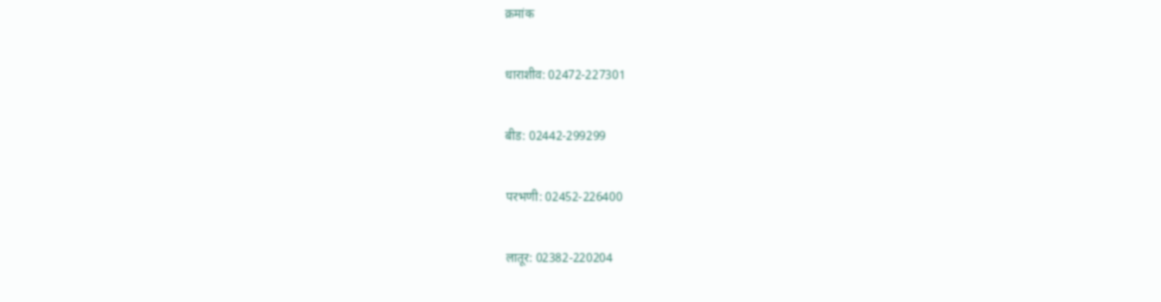क्रमांक


धाराशीव: 02472-227301


बीड: 02442-299299


परभणी: 02452-226400


लातूर: 02382-220204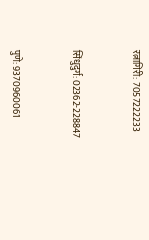रत्नागिरी: 7057222233


सिंधुदुर्ग: 02362-228847


पुणे: 9370960061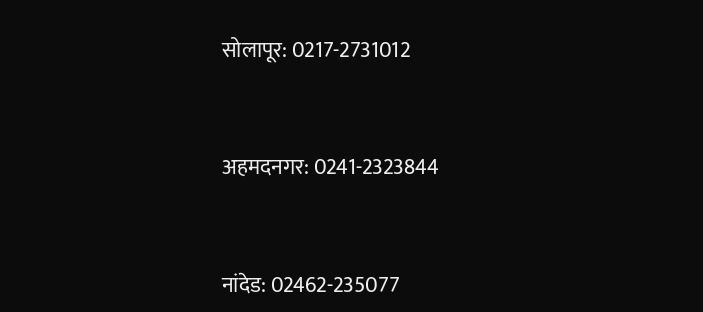सोलापूर: 0217-2731012


अहमदनगर: 0241-2323844


नांदेड: 02462-235077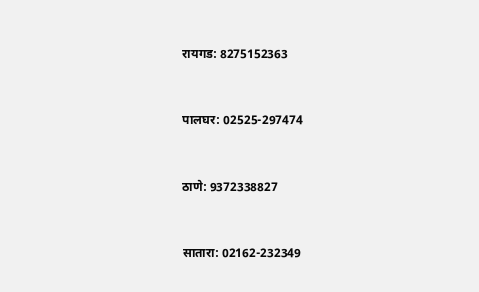रायगड: 8275152363


पालघर: 02525-297474


ठाणे: 9372338827


सातारा: 02162-232349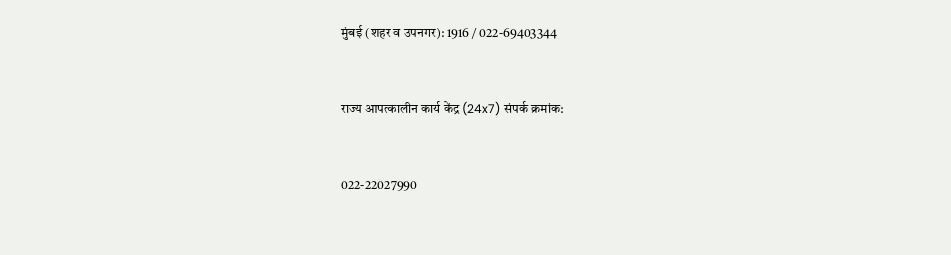मुंबई (शहर व उपनगर): 1916 / 022-69403344


राज्य आपत्कालीन कार्य केंद्र (24x7) संपर्क क्रमांक:


022-22027990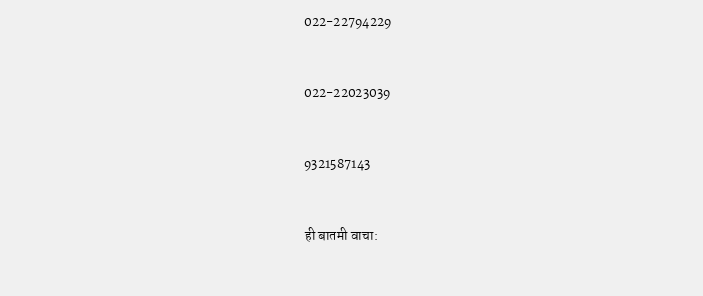022-22794229


022-22023039


9321587143


ही बातमी वाचा: